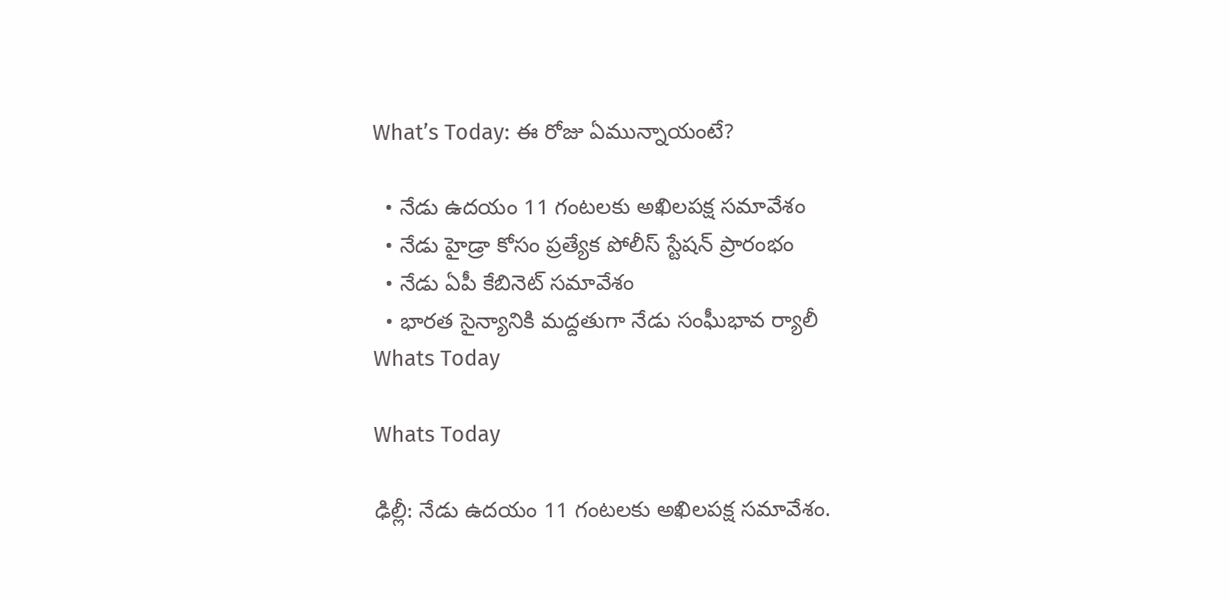What’s Today: ఈ రోజు ఏమున్నాయంటే?

  • నేడు ఉదయం 11 గంటలకు అఖిలపక్ష సమావేశం
  • నేడు హైడ్రా కోసం ప్రత్యేక పోలీస్‌ స్టేషన్‌ ప్రారంభం
  • నేడు ఏపీ కేబినెట్‌ సమావేశం
  • భారత సైన్యానికి మద్దతుగా నేడు సంఘీభావ ర్యాలీ
Whats Today

Whats Today

ఢిల్లీ: నేడు ఉదయం 11 గంటలకు అఖిలపక్ష సమావేశం.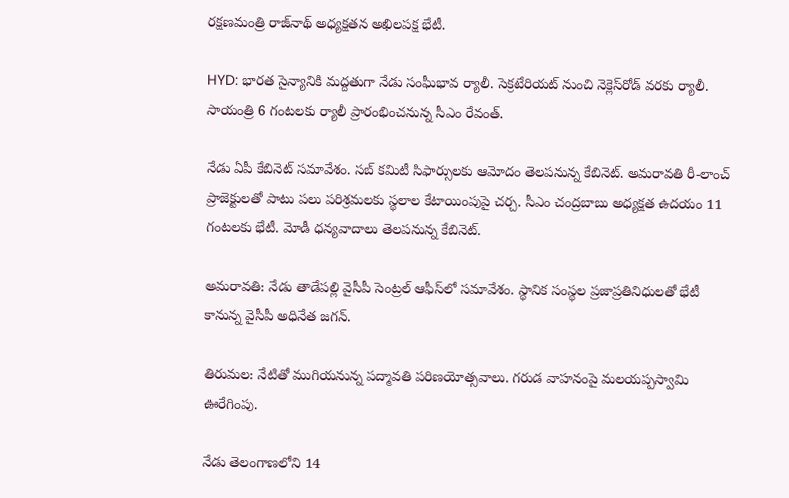రక్షణమంత్రి రాజ్‌నాథ్‌ అధ్యక్షతన అఖిలపక్ష భేటీ.

HYD: భారత సైన్యానికి మద్దతుగా నేడు సంఘీభావ ర్యాలీ. సెక్రటేరియట్‌ నుంచి నెక్లెస్‌రోడ్‌ వరకు ర్యాలీ. సాయంత్రి 6 గంటలకు ర్యాలీ ప్రారంభించనున్న సీఎం రేవంత్‌.

నేడు ఏపీ కేబినెట్‌ సమావేశం. సబ్‌ కమిటీ సిఫార్సులకు ఆమోదం తెలపనున్న కేబినెట్‌. అమరావతి రీ-లాంచ్‌ ప్రాజెక్టులతో పాటు పలు పరిశ్రమలకు స్థలాల కేటాయింపుపై చర్చ. సీఎం చంద్రబాబు అధ్యక్షత ఉదయం 11 గంటలకు భేటీ. మోడీ ధన్యవాదాలు తెలపనున్న కేబినెట్‌.

అమరావతి: నేడు తాడేపల్లి వైసీపీ సెంట్రల్‌ ఆఫీస్‌లో సమావేశం. స్థానిక సంస్థల ప్రజాప్రతినిధులతో భేటీ కానున్న వైసీపీ అధినేత జగన్‌.

తిరుమల: నేటితో ముగియనున్న పద్మావతి పరిణయోత్సవాలు. గరుడ వాహనంపై మలయప్పస్వామి ఊరేగింపు.

నేడు తెలంగాణలోని 14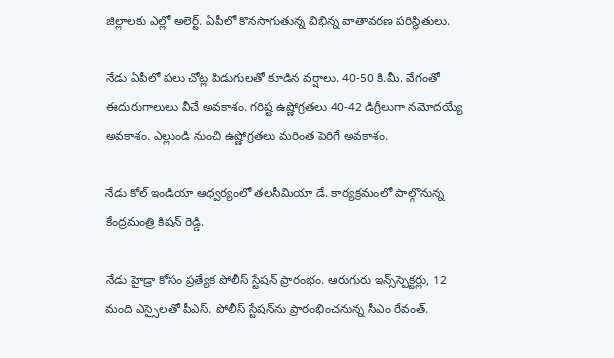జిల్లాలకు ఎల్లో అలెర్ట్‌. ఏపీలో కొనసాగుతున్న విభిన్న వాతావరణ పరిస్థితులు.

నేడు ఏపీలో పలు చోట్ల పిడుగులతో కూడిన వర్షాలు. 40-50 కి.మీ. వేగంతో ఈదురుగాలులు వీచే అవకాశం. గరిష్ట ఉష్ణోగ్రతలు 40-42 డిగ్రీలుగా నమోదయ్యే అవకాశం. ఎల్లుండి నుంచి ఉష్ణోగ్రతలు మరింత పెరిగే అవకాశం.

నేడు కోల్‌ ఇండియా ఆధ్వర్యంలో తలసీమియా డే. కార్యక్రమంలో పాల్గొనున్న కేంద్రమంత్రి కిషన్‌ రెడ్డి.

నేడు హైడ్రా కోసం ప్రత్యేక పోలీస్‌ స్టేషన్‌ ప్రారంభం. ఆరుగురు ఇన్స్‌స్పెక్టర్లు, 12 మంది ఎస్సైలతో పీఎస్‌. పోలీస్‌ స్టేషన్‌ను ప్రారంభించనున్న సీఎం రేవంత్‌.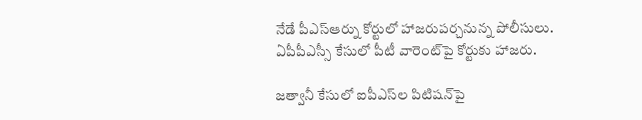నేడే పీఎస్‌ఆర్ను కోర్టులో హాజరుపర్చనున్న పోలీసులు. ఏపీపీఎస్సీ కేసులో పీటీ వారెంట్‌పై కోర్టుకు హాజరు.

జత్వానీ కేసులో ఐపీఎస్‌ల పిటిషన్‌పై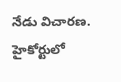నేడు విచారణ. హైకోర్టులో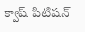క్వాష్ పిటిషన్‌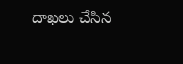దాఖలు చేసిన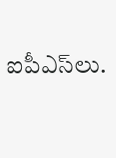ఐపీఎస్‌లు.